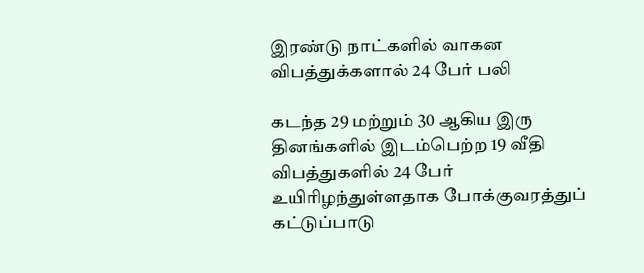இரண்டு நாட்களில் வாகன விபத்துக்களால் 24 பேர் பலி

கடந்த 29 மற்றும் 30 ஆகிய இரு தினங்களில் இடம்பெற்ற 19 வீதி விபத்துகளில் 24 பேர் உயிரிழந்துள்ளதாக போக்குவரத்துப் கட்டுப்பாடு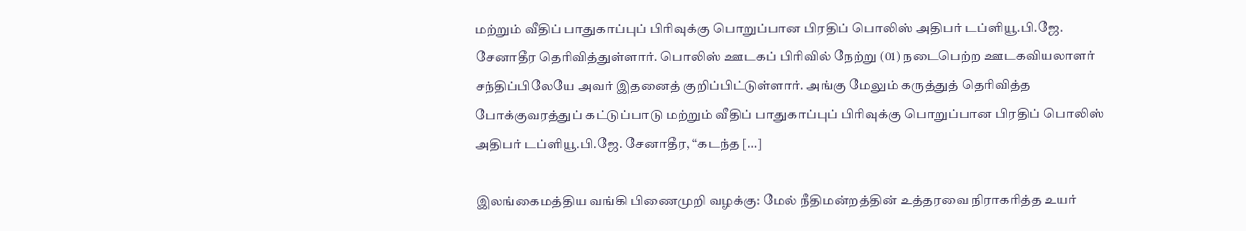மற்றும் வீதிப் பாதுகாப்புப் பிரிவுக்கு பொறுப்பான பிரதிப் பொலிஸ் அதிபர் டப்ளியூ.பி.ஜே. சேனாதீர தெரிவித்துள்ளார். பொலிஸ் ஊடகப் பிரிவில் நேற்று (01) நடைபெற்ற ஊடகவியலாளர் சந்திப்பிலேயே அவர் இதனைத் குறிப்பிட்டுள்ளார். அங்கு மேலும் கருத்துத் தெரிவித்த போக்குவரத்துப் கட்டுப்பாடு மற்றும் வீதிப் பாதுகாப்புப் பிரிவுக்கு பொறுப்பான பிரதிப் பொலிஸ் அதிபர் டப்ளியூ.பி.ஜே. சேனாதீர, “கடந்த […]

இலங்கைமத்திய வங்கி பிணைமுறி வழக்கு: மேல் நீதிமன்றத்தின் உத்தரவை நிராகரித்த உயர்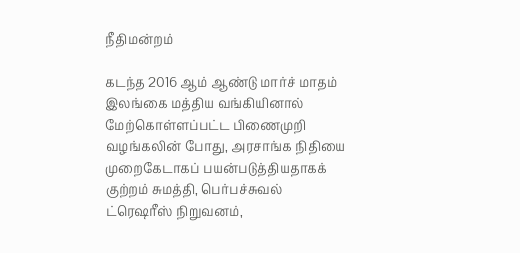நீதிமன்றம்

கடந்த 2016 ஆம் ஆண்டு மார்ச் மாதம் இலங்கை மத்திய வங்கியினால் மேற்கொள்ளப்பட்ட பிணைமுறி வழங்கலின் போது, அரசாங்க நிதியை முறைகேடாகப் பயன்படுத்தியதாகக் குற்றம் சுமத்தி, பெர்பச்சுவல் ட்ரெஷரீஸ் நிறுவனம்,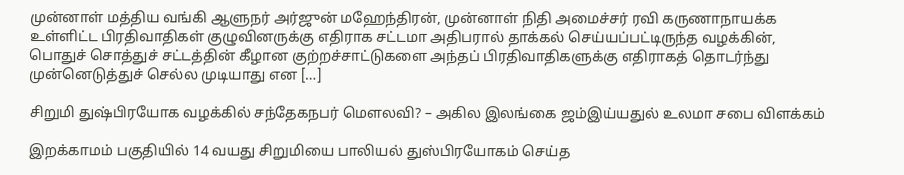முன்னாள் மத்திய வங்கி ஆளுநர் அர்ஜுன் மஹேந்திரன், முன்னாள் நிதி அமைச்சர் ரவி கருணாநாயக்க உள்ளிட்ட பிரதிவாதிகள் குழுவினருக்கு எதிராக சட்டமா அதிபரால் தாக்கல் செய்யப்பட்டிருந்த வழக்கின், பொதுச் சொத்துச் சட்டத்தின் கீழான குற்றச்சாட்டுகளை அந்தப் பிரதிவாதிகளுக்கு எதிராகத் தொடர்ந்து முன்னெடுத்துச் செல்ல முடியாது என […]

சிறுமி துஷ்பிரயோக வழக்கில் சந்தேகநபர் மெளலவி? – அகில இலங்கை ஜம்இய்யதுல் உலமா சபை விளக்கம்

இறக்காமம் பகுதியில் 14 வயது சிறுமியை பாலியல் துஸ்பிரயோகம் செய்த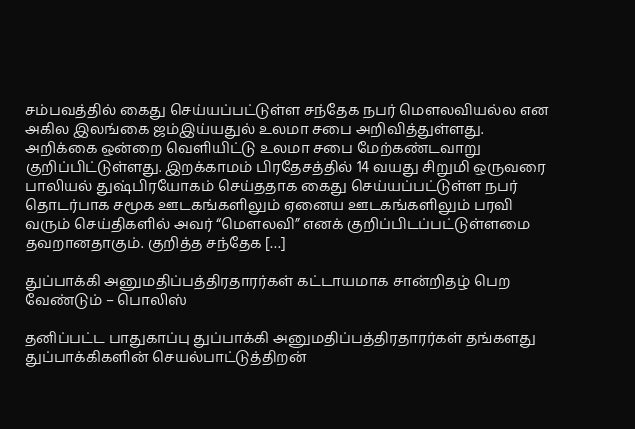சம்பவத்தில் கைது செய்யப்பட்டுள்ள சந்தேக நபர் மெளலவியல்ல என அகில இலங்கை ஜம்இய்யதுல் உலமா சபை அறிவித்துள்ளது. அறிக்கை ஒன்றை வெளியிட்டு உலமா சபை மேற்கண்டவாறு குறிப்பிட்டுள்ளது. இறக்காமம் பிரதேசத்தில் 14 வயது சிறுமி ஒருவரை பாலியல் துஷ்பிரயோகம் செய்ததாக கைது செய்யப்பட்டுள்ள நபர் தொடர்பாக சமூக ஊடகங்களிலும் ஏனைய ஊடகங்களிலும் பரவி வரும் செய்திகளில் அவர் “மௌலவி” எனக் குறிப்பிடப்பட்டுள்ளமை தவறானதாகும். குறித்த சந்தேக […]

துப்பாக்கி அனுமதிப்பத்திரதாரர்கள் கட்டாயமாக சான்றிதழ் பெற வேண்டும் – பொலிஸ்

தனிப்பட்ட பாதுகாப்பு துப்பாக்கி அனுமதிப்பத்திரதாரர்கள் தங்களது துப்பாக்கிகளின் செயல்பாட்டுத்திறன்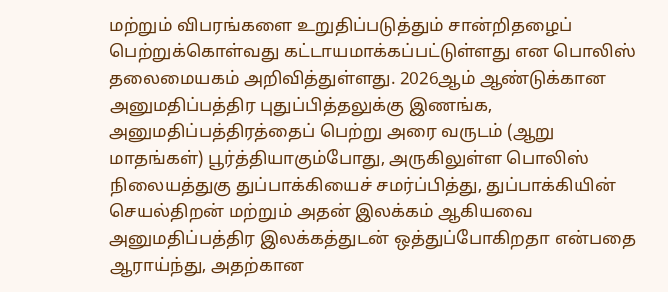மற்றும் விபரங்களை உறுதிப்படுத்தும் சான்றிதழைப் பெற்றுக்கொள்வது கட்டாயமாக்கப்பட்டுள்ளது என பொலிஸ் தலைமையகம் அறிவித்துள்ளது. 2026ஆம் ஆண்டுக்கான அனுமதிப்பத்திர புதுப்பித்தலுக்கு இணங்க, அனுமதிப்பத்திரத்தைப் பெற்று அரை வருடம் (ஆறு மாதங்கள்) பூர்த்தியாகும்போது, அருகிலுள்ள பொலிஸ் நிலையத்துகு துப்பாக்கியைச் சமர்ப்பித்து, துப்பாக்கியின் செயல்திறன் மற்றும் அதன் இலக்கம் ஆகியவை அனுமதிப்பத்திர இலக்கத்துடன் ஒத்துப்போகிறதா என்பதை ஆராய்ந்து, அதற்கான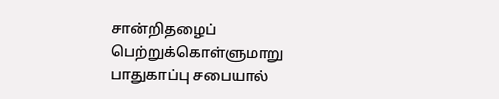சான்றிதழைப் பெற்றுக்கொள்ளுமாறு பாதுகாப்பு சபையால்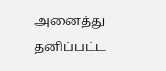அனைத்து தனிப்பட்ட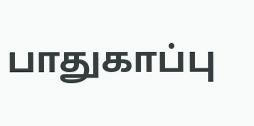பாதுகாப்பு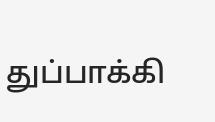துப்பாக்கி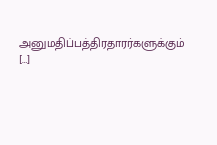அனுமதிப்பத்திரதாரர்களுக்கும் […]